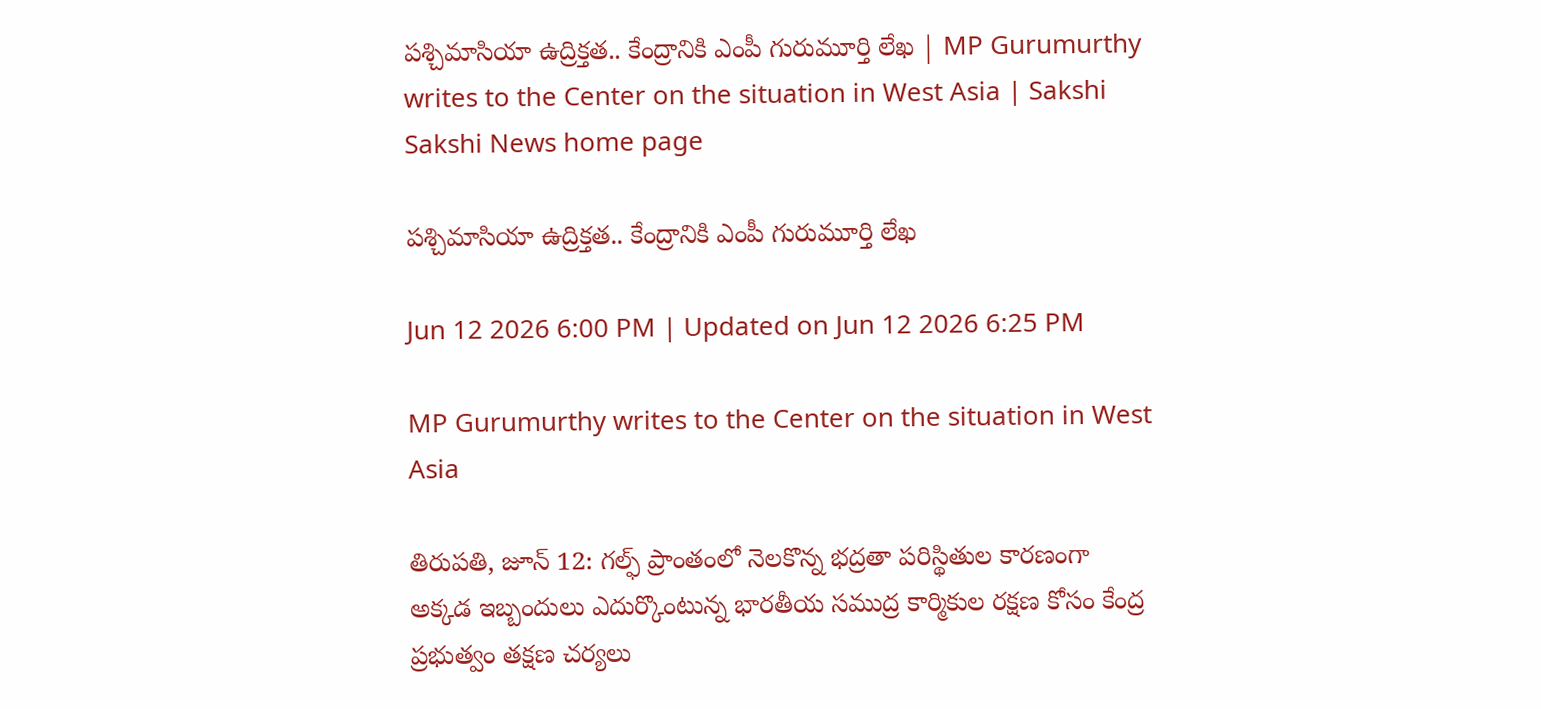పశ్చిమాసియా ఉద్రిక్తత.. కేంద్రానికి ఎంపీ గురుమూర్తి లేఖ | MP Gurumurthy writes to the Center on the situation in West Asia | Sakshi
Sakshi News home page

పశ్చిమాసియా ఉద్రిక్తత.. కేంద్రానికి ఎంపీ గురుమూర్తి లేఖ

Jun 12 2026 6:00 PM | Updated on Jun 12 2026 6:25 PM

MP Gurumurthy writes to the Center on the situation in West Asia

తిరుపతి, జూన్ 12: గల్ఫ్ ప్రాంతంలో నెలకొన్న భద్రతా పరిస్థితుల కారణంగా అక్కడ ఇబ్బందులు ఎదుర్కొంటున్న భారతీయ సముద్ర కార్మికుల రక్షణ కోసం కేంద్ర ప్రభుత్వం తక్షణ చర్యలు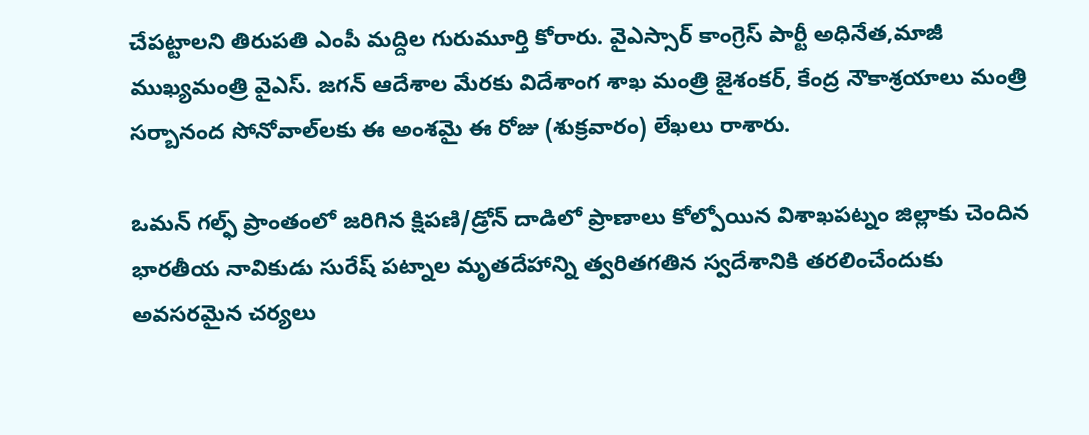చేపట్టాలని తిరుపతి ఎంపీ మద్దిల గురుమూర్తి కోరారు. వైఎస్సార్ కాంగ్రెస్ పార్టీ అధినేత,మాజీ ముఖ్యమంత్రి వైఎస్. జగన్ ఆదేశాల మేరకు విదేశాంగ శాఖ మంత్రి జైశంకర్, కేంద్ర నౌకాశ్రయాలు మంత్రి సర్బానంద సోనోవాల్‌లకు ఈ అంశమై ఈ రోజు (శుక్రవారం) లేఖలు రాశారు.

ఒమన్ గల్ఫ్ ప్రాంతంలో జరిగిన క్షిపణి/డ్రోన్ దాడిలో ప్రాణాలు కోల్పోయిన విశాఖపట్నం జిల్లాకు చెందిన భారతీయ నావికుడు సురేష్ పట్నాల మృతదేహాన్ని త్వరితగతిన స్వదేశానికి తరలించేందుకు అవసరమైన చర్యలు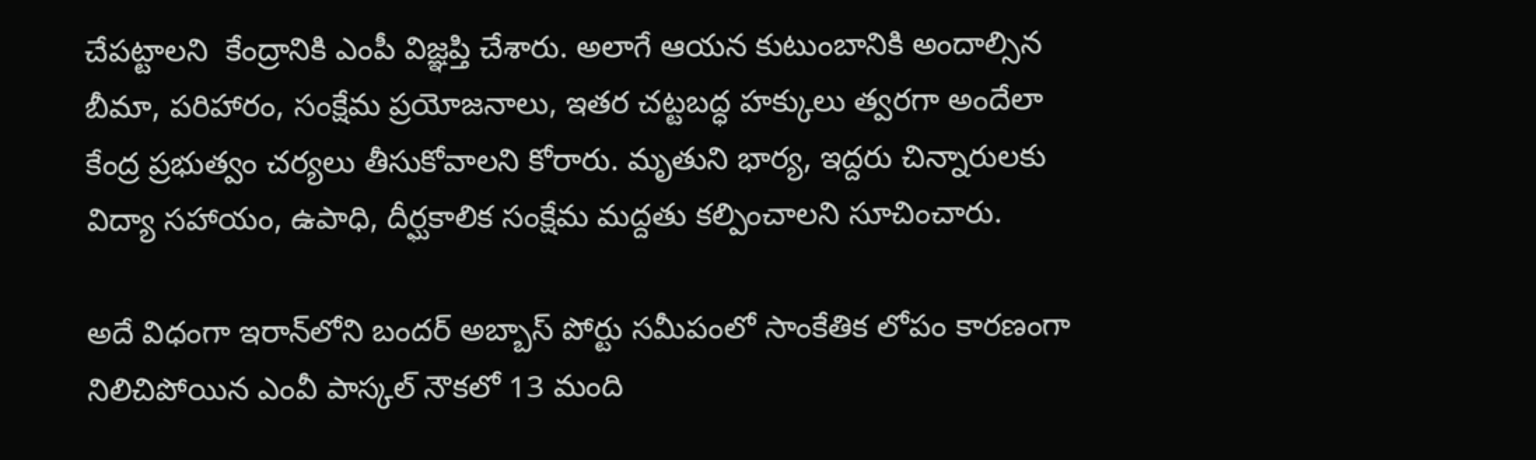చేపట్టాలని  కేంద్రానికి ఎంపీ విజ్ఞప్తి చేశారు. అలాగే ఆయన కుటుంబానికి అందాల్సిన బీమా, పరిహారం, సంక్షేమ ప్రయోజనాలు, ఇతర చట్టబద్ధ హక్కులు త్వరగా అందేలా కేంద్ర ప్రభుత్వం చర్యలు తీసుకోవాలని కోరారు. మృతుని భార్య, ఇద్దరు చిన్నారులకు విద్యా సహాయం, ఉపాధి, దీర్ఘకాలిక సంక్షేమ మద్దతు కల్పించాలని సూచించారు.

అదే విధంగా ఇరాన్‌లోని బందర్ అబ్బాస్ పోర్టు సమీపంలో సాంకేతిక లోపం కారణంగా నిలిచిపోయిన ఎంవీ పాస్కల్ నౌకలో 13 మంది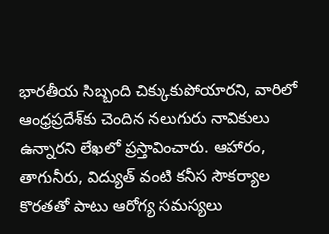భారతీయ సిబ్బంది చిక్కుకుపోయారని, వారిలో ఆంధ్రప్రదేశ్‌కు చెందిన నలుగురు నావికులు ఉన్నారని లేఖలో ప్రస్తావించారు. ఆహారం, తాగునీరు, విద్యుత్ వంటి కనీస సౌకర్యాల కొరతతో పాటు ఆరోగ్య సమస్యలు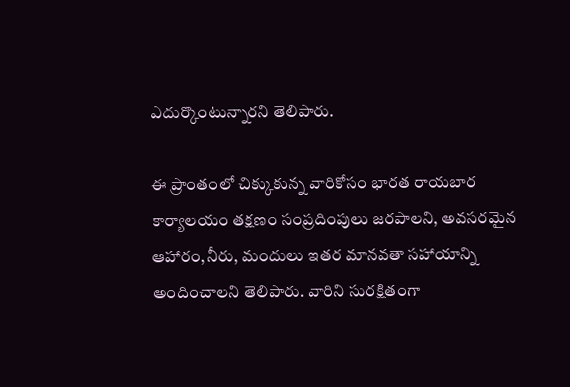ఎదుర్కొంటున్నారని తెలిపారు.

ఈ ప్రాంతంలో చిక్కుకున్న వారికోసం భారత రాయబార కార్యాలయం తక్షణం సంప్రదింపులు జరపాలని, అవసరమైన ఆహారం,నీరు, మందులు ఇతర మానవతా సహాయాన్ని అందించాలని తెలిపారు. వారిని సురక్షితంగా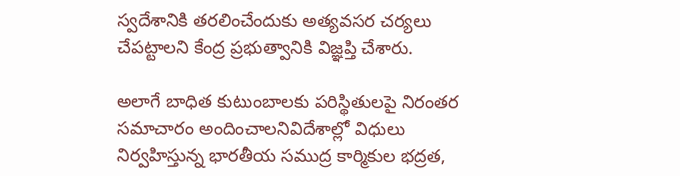స్వదేశానికి తరలించేందుకు అత్యవసర చర్యలు చేపట్టాలని కేంద్ర ప్రభుత్వానికి విజ్ఞప్తి చేశారు.

అలాగే బాధిత కుటుంబాలకు పరిస్థితులపై నిరంతర సమాచారం అందించాలనివిదేశాల్లో విధులు నిర్వహిస్తున్న భారతీయ సముద్ర కార్మికుల భద్రత,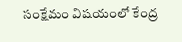సంక్షేమం విషయంలో కేంద్ర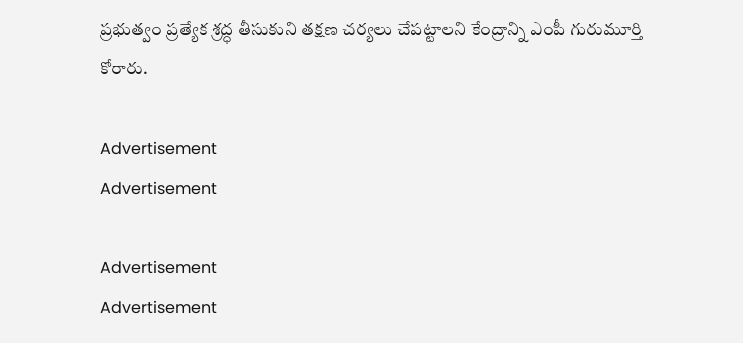ప్రభుత్వం ప్రత్యేక శ్రద్ధ తీసుకుని తక్షణ చర్యలు చేపట్టాలని కేంద్రాన్ని ఎంపీ గురుమూర్తి కోరారు.

Advertisement
Advertisement

Advertisement
Advertisement